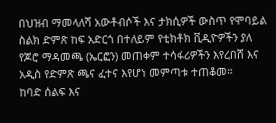በህዝብ ማመላለሻ አውቶብሶች እና ታክሲዎች ውስጥ የሞባይል ስልክ ድምጽ ከፍ አድርጎ በተለይም የቲክቶክ ቪዲዮዎችን ያለ የጆሮ ማዳመጫ (ኤርፎን) መጠቀም ተሳፋሪዎችን እየረበሸ እና አዲስ የድምጽ ጫና ፈተና እየሆነ መምጣቱ ተጠቆመ።
ከባድ ሰልፍ እና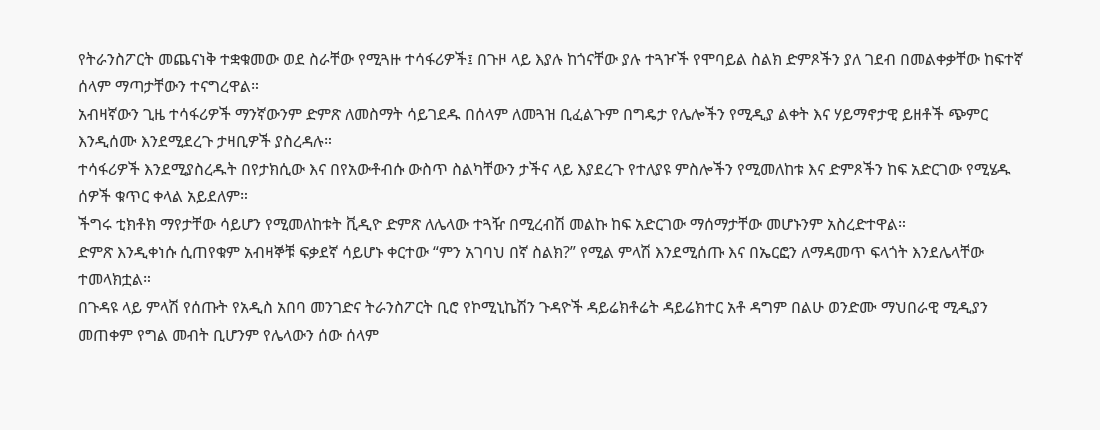የትራንስፖርት መጨናነቅ ተቋቁመው ወደ ስራቸው የሚጓዙ ተሳፋሪዎች፤ በጉዞ ላይ እያሉ ከጎናቸው ያሉ ተጓዦች የሞባይል ስልክ ድምጾችን ያለ ገደብ በመልቀቃቸው ከፍተኛ ሰላም ማጣታቸውን ተናግረዋል።
አብዛኛውን ጊዜ ተሳፋሪዎች ማንኛውንም ድምጽ ለመስማት ሳይገደዱ በሰላም ለመጓዝ ቢፈልጉም በግዴታ የሌሎችን የሚዲያ ልቀት እና ሃይማኖታዊ ይዘቶች ጭምር እንዲሰሙ እንደሚደረጉ ታዛቢዎች ያስረዳሉ።
ተሳፋሪዎች እንደሚያስረዱት በየታክሲው እና በየአውቶብሱ ውስጥ ስልካቸውን ታችና ላይ እያደረጉ የተለያዩ ምስሎችን የሚመለከቱ እና ድምጾችን ከፍ አድርገው የሚሄዱ ሰዎች ቁጥር ቀላል አይደለም።
ችግሩ ቲክቶክ ማየታቸው ሳይሆን የሚመለከቱት ቪዲዮ ድምጽ ለሌላው ተጓዥ በሚረብሽ መልኩ ከፍ አድርገው ማሰማታቸው መሆኑንም አስረድተዋል።
ድምጽ እንዲቀነሱ ሲጠየቁም አብዛኞቹ ፍቃደኛ ሳይሆኑ ቀርተው “ምን አገባህ በኛ ስልክ?” የሚል ምላሽ እንደሚሰጡ እና በኤርፎን ለማዳመጥ ፍላጎት እንደሌላቸው ተመላክቷል።
በጉዳዩ ላይ ምላሽ የሰጡት የአዲስ አበባ መንገድና ትራንስፖርት ቢሮ የኮሚኒኬሽን ጉዳዮች ዳይሬክቶሬት ዳይሬክተር አቶ ዳግም በልሁ ወንድሙ ማህበራዊ ሚዲያን መጠቀም የግል መብት ቢሆንም የሌላውን ሰው ሰላም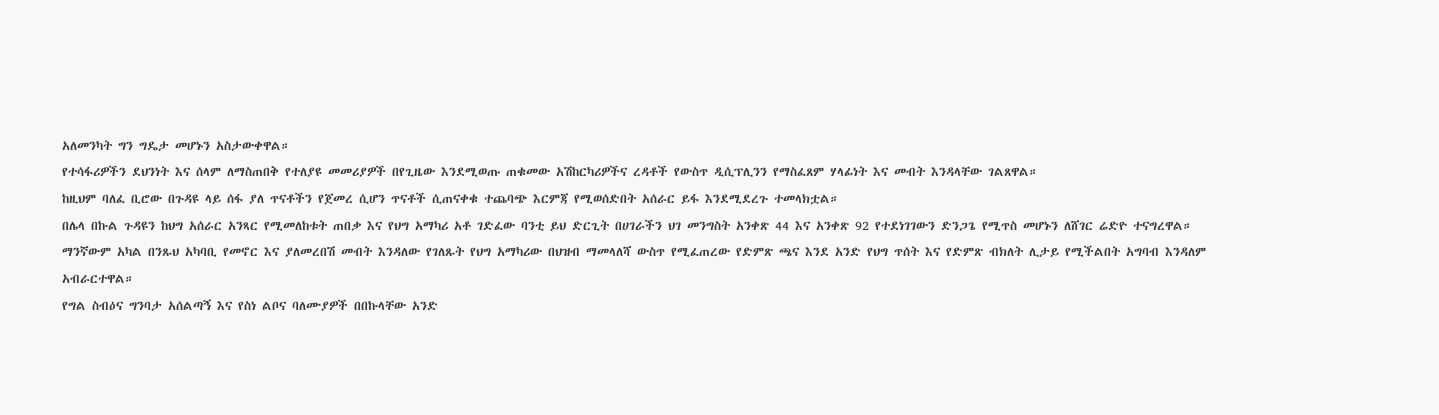አለመንካት ግን ግዴታ መሆኑን አስታውቀዋል።
የተሳፋሪዎችን ደህንነት እና ሰላም ለማስጠበቅ የተለያዩ መመሪያዎች በየጊዜው እንደሚወጡ ጠቁመው አሽከርካሪዎችና ረዳቶች የውስጥ ዲሲፕሊንን የማስፈጸም ሃላፊነት እና መብት እንዳላቸው ገልጸዋል።
ከዚህም ባለፈ ቢሮው በጉዳዩ ላይ ሰፋ ያለ ጥናቶችን የጀመረ ሲሆን ጥናቶች ሲጠናቀቁ ተጨባጭ እርምጃ የሚወሰድበት አሰራር ይፋ እንደሚደረጉ ተመላክቷል።
በሌላ በኩል ጉዳዩን ከህግ አሰራር አንጻር የሚመለከቱት ጠበቃ እና የህግ አማካሪ አቶ ገድፈው ባንቲ ይህ ድርጊት በሀገራችን ህገ መንግስት አንቀጽ 44 እና አንቀጽ 92 የተደነገገውን ድንጋጌ የሚጥስ መሆኑን ለሸገር ሬድዮ ተናግረዋል።
ማንኛውም አካል በንጹህ አካባቢ የመኖር እና ያለመረበሽ መብት እንዳለው የገለጹት የህግ አማካሪው በህዝብ ማመላለሻ ውስጥ የሚፈጠረው የድምጽ ጫና እንደ አንድ የህግ ጥሰት እና የድምጽ ብክለት ሊታይ የሚችልበት አግባብ እንዳለም አብራርተዋል።
የግል ስብዕና ግንባታ አሰልጣኝ እና የስነ ልቦና ባለሙያዎች በበኩላቸው አንድ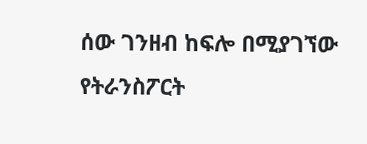ሰው ገንዘብ ከፍሎ በሚያገኘው የትራንስፖርት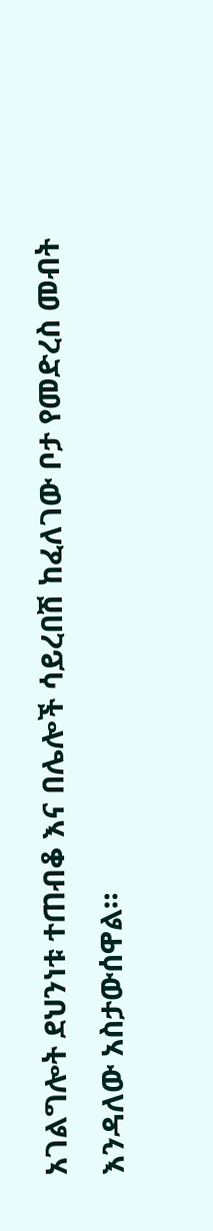አገልግሎት ደህንነቱ ተጠብቆ እና በሌሎች ሳይረበሽ ከፈለገው ቦታ የመድረስ መብት እንዳለው አስታውሰዋል።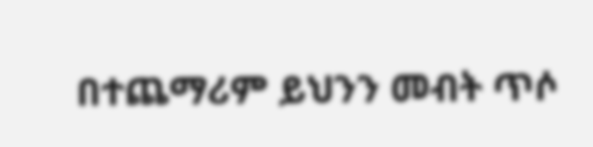በተጨማሪም ይህንን መብት ጥሶ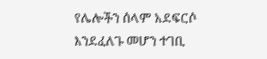የሌሎችን ሰላም አደፍርሶ እንደፈለጉ መሆን ተገቢ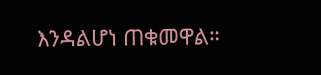እንዳልሆነ ጠቁመዋል።